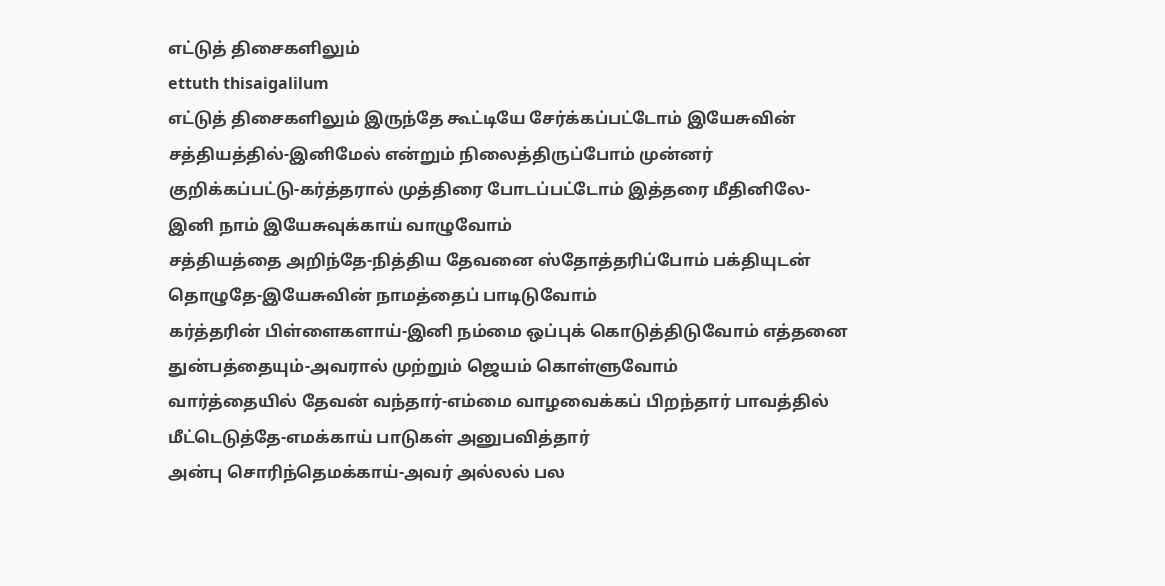எட்டுத் திசைகளிலும்
ettuth thisaigalilum
எட்டுத் திசைகளிலும் இருந்தே கூட்டியே சேர்க்கப்பட்டோம் இயேசுவின் சத்தியத்தில்-இனிமேல் என்றும் நிலைத்திருப்போம் முன்னர்
குறிக்கப்பட்டு-கர்த்தரால் முத்திரை போடப்பட்டோம் இத்தரை மீதினிலே-இனி நாம் இயேசுவுக்காய் வாழுவோம்
சத்தியத்தை அறிந்தே-நித்திய தேவனை ஸ்தோத்தரிப்போம் பக்தியுடன் தொழுதே-இயேசுவின் நாமத்தைப் பாடிடுவோம்
கர்த்தரின் பிள்ளைகளாய்-இனி நம்மை ஒப்புக் கொடுத்திடுவோம் எத்தனை துன்பத்தையும்-அவரால் முற்றும் ஜெயம் கொள்ளுவோம்
வார்த்தையில் தேவன் வந்தார்-எம்மை வாழவைக்கப் பிறந்தார் பாவத்தில் மீட்டெடுத்தே-எமக்காய் பாடுகள் அனுபவித்தார்
அன்பு சொரிந்தெமக்காய்-அவர் அல்லல் பல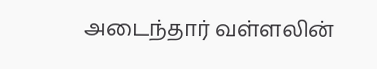அடைந்தார் வள்ளலின்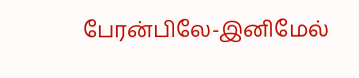பேரன்பிலே-இனிமேல்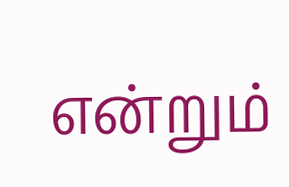என்றும்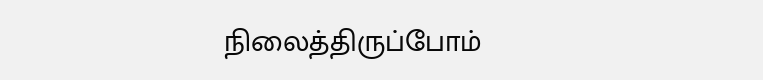நிலைத்திருப்போம்